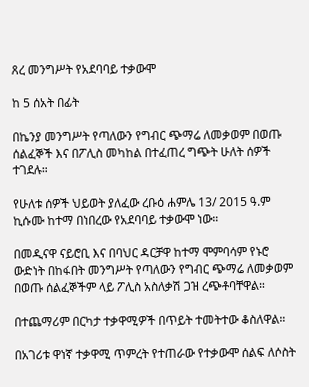ጸረ መንግሥት የአደባባይ ተቃውሞ

ከ 5 ሰአት በፊት

በኬንያ መንግሥት የጣለውን የግብር ጭማሬ ለመቃወም በወጡ ሰልፈኞች እና በፖሊስ መካከል በተፈጠረ ግጭት ሁለት ሰዎች ተገደሉ።

የሁለቱ ሰዎች ህይወት ያለፈው ረቡዕ ሐምሌ 13/ 2015 ዓ.ም ኪሱሙ ከተማ በነበረው የአደባባይ ተቃውሞ ነው።

በመዲናዋ ናይሮቢ እና በባህር ዳርቻዋ ከተማ ሞምባሳም የኑሮ ውድነት በከፋበት መንግሥት የጣለውን የግብር ጭማሬ ለመቃወም በወጡ ሰልፈኞችም ላይ ፖሊስ አስለቃሽ ጋዝ ረጭቶባቸዋል።

በተጨማሪም በርካታ ተቃዋሚዎች በጥይት ተመትተው ቆስለዋል።

በአገሪቱ ዋነኛ ተቃዋሚ ጥምረት የተጠራው የተቃውሞ ሰልፍ ለሶስት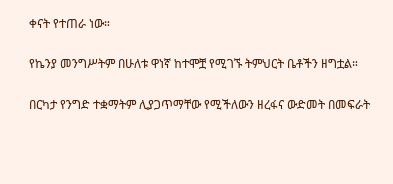ቀናት የተጠራ ነው።

የኬንያ መንግሥትም በሁለቱ ዋነኛ ከተሞቿ የሚገኙ ትምህርት ቤቶችን ዘግቷል።

በርካታ የንግድ ተቋማትም ሊያጋጥማቸው የሚችለውን ዘረፋና ውድመት በመፍራት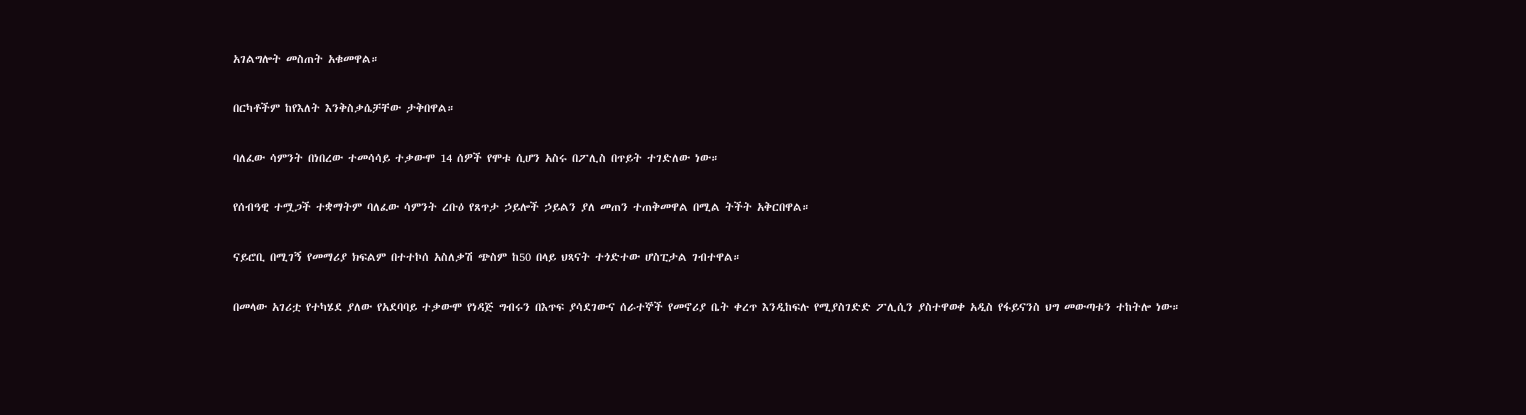አገልግሎት መስጠት አቁመዋል።

በርካቶችም ከየእለት እንቅስቃሴቻቸው ታቅበዋል።

ባለፈው ሳምንት በነበረው ተመሳሳይ ተቃውሞ 14 ሰዎች የሞቱ ሲሆን አስሩ በፖሊስ በጥይት ተገድለው ነው።

የሰብዓዊ ተሟጋች ተቋማትም ባለፈው ሳምንት ረቡዕ የጸጥታ ኃይሎች ኃይልን ያለ መጠን ተጠቅመዋል በሚል ትችት አቅርበዋል።

ናይሮቢ በሚገኝ የመማሪያ ክፍልም በተተኮሰ አስለቃሽ ጭስም ከ50 በላይ ህጻናት ተጎድተው ሆስፒታል ገብተዋል።

በመላው አገሪቷ የተካሄደ ያለው የአደባባይ ተቃውሞ የነዳጅ ግብሩን በእጥፍ ያሳደገውና ሰራተኞች የመኖሪያ ቤት ቀረጥ እንዲከፍሉ የሚያስገድድ ፖሊሲን ያስተዋወቀ አዲስ የፋይናንስ ህግ መውጣቱን ተከትሎ ነው።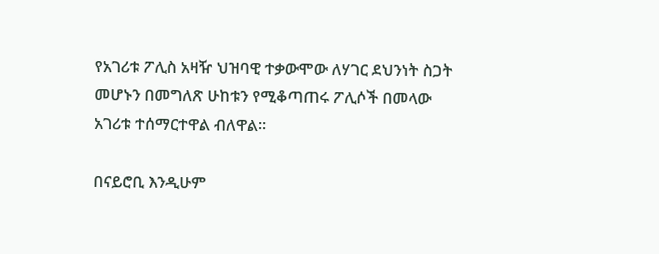የአገሪቱ ፖሊስ አዛዥ ህዝባዊ ተቃውሞው ለሃገር ደህንነት ስጋት መሆኑን በመግለጽ ሁከቱን የሚቆጣጠሩ ፖሊሶች በመላው አገሪቱ ተሰማርተዋል ብለዋል።

በናይሮቢ እንዲሁም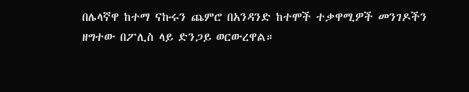በሌላኛዋ ከተማ ናኩሩን ጨምሮ በአንዳንድ ከተሞች ተቃዋሚዎች መንገዶችን ዘግተው በፖሊስ ላይ ድንጋይ ወርውረዋል።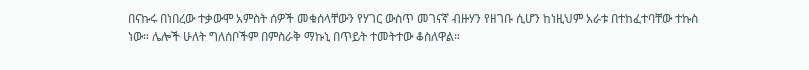በናኩሩ በነበረው ተቃውሞ አምስት ሰዎች መቁሰላቸውን የሃገር ውስጥ መገናኛ ብዙሃን የዘገቡ ሲሆን ከነዚህም አራቱ በተከፈተባቸው ተኩስ ነው። ሌሎች ሁለት ግለሰቦችም በምስራቅ ማኩኒ በጥይት ተመትተው ቆስለዋል።